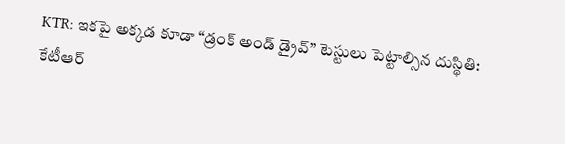KTR: ఇకపై అక్కడ కూడా “డ్రంక్ అండ్ డ్రైవ్” టెస్టులు పెట్టాల్సిన దుస్థితి: కేటీఆర్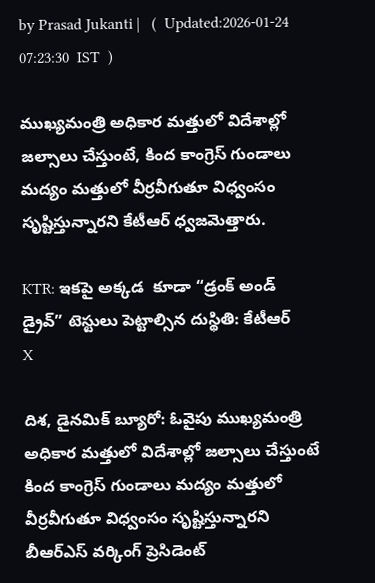by Prasad Jukanti |   (  Updated:2026-01-24 07:23:30  IST  )

ముఖ్యమంత్రి అధికార మత్తులో విదేశాల్లో జల్సాలు చేస్తుంటే, కింద కాంగ్రెస్ గుండాలు మద్యం మత్తులో వీర్రవీగుతూ విధ్వంసం సృష్టిస్తున్నారని కేటీఆర్ ధ్వజమెత్తారు.

KTR: ఇకపై అక్కడ  కూడా “డ్రంక్ అండ్ డ్రైవ్” టెస్టులు పెట్టాల్సిన దుస్థితి: కేటీఆర్
X

దిశ, డైనమిక్ బ్యూరో: ఓవైపు ముఖ్యమంత్రి అధికార మత్తులో విదేశాల్లో జల్సాలు చేస్తుంటే కింద కాంగ్రెస్ గుండాలు మద్యం మత్తులో వీర్రవీగుతూ విధ్వంసం సృష్టిస్తున్నారని బీఆర్ఎస్ వర్కింగ్ ప్రెసిడెంట్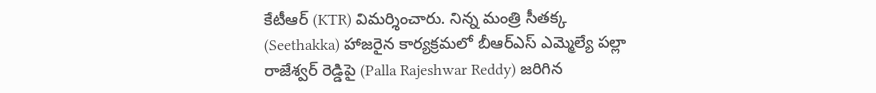కేటీఆర్ (KTR) విమర్శించారు. నిన్న మంత్రి సీతక్క (Seethakka) హాజరైన కార్యక్రమలో బీఆర్ఎస్ ఎమ్మెల్యే పల్లా రాజేశ్వర్ రెడ్డిపై (Palla Rajeshwar Reddy) జరిగిన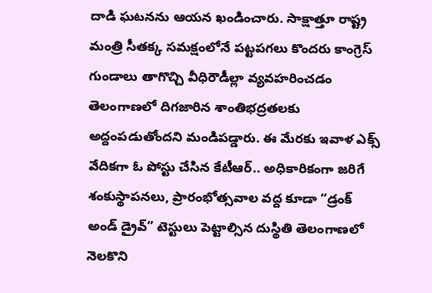దాడి ఘటనను ఆయన ఖండించారు. సాక్షాత్తూ రాష్ట్ర మంత్రి సీతక్క సమక్షంలోనే పట్టపగలు కొందరు కాంగ్రెస్ గుండాలు తాగొచ్చి వీధిరౌడీల్లా వ్యవహరించడం తెలంగాణలో దిగజారిన శాంతిభద్రతలకు అద్దంపడుతోందని మండిపడ్డారు. ఈ మేరకు ఇవాళ ఎక్స్ వేదికగా ఓ పోస్టు చేసిన కేటీఆర్.. అధికారికంగా జరిగే శంకుస్థాపనలు, ప్రారంభోత్సవాల వద్ద కూడా “డ్రంక్ అండ్ డ్రైవ్” టెస్టులు పెట్టాల్సిన దుస్థితి తెలంగాణలో నెలకొని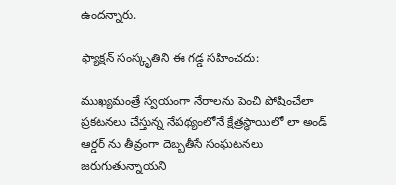ఉందన్నారు.

ఫ్యాక్షన్ సంస్కృతిని ఈ గడ్డ సహించదు:

ముఖ్యమంత్రే స్వయంగా నేరాలను పెంచి పోషించేలా ప్రకటనలు చేస్తున్న నేపథ్యంలోనే క్షేత్రస్థాయిలో లా అండ్ ఆర్డర్ ను తీవ్రంగా దెబ్బతీసే సంఘటనలు జరుగుతున్నాయని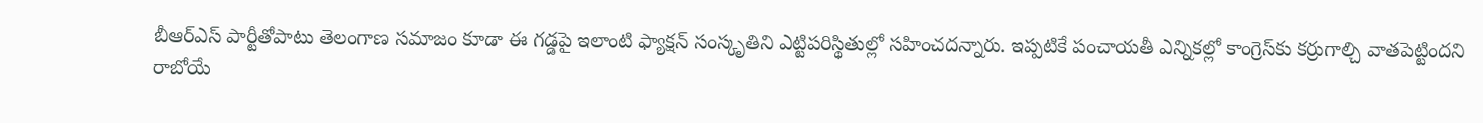బీఆర్ఎస్ పార్టీతోపాటు తెలంగాణ సమాజం కూడా ఈ గడ్డపై ఇలాంటి ఫ్యాక్షన్ సంస్కృతిని ఎట్టిపరిస్థితుల్లో సహించదన్నారు. ఇప్పటికే పంచాయతీ ఎన్నికల్లో కాంగ్రెస్‍కు కర్రుగాల్చి వాతపెట్టిందని రాబోయే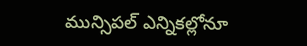మున్సిపల్ ఎన్నికల్లోనూ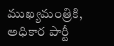ముఖ్యమంత్రికి, అధికార పార్టీ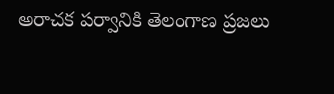అరాచక పర్వానికి తెలంగాణ ప్రజలు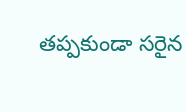తప్పకుండా సరైన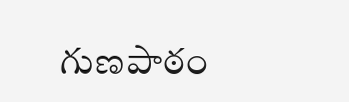గుణపాఠం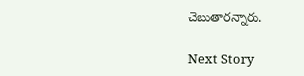చెబుతారన్నారు.

Next Story